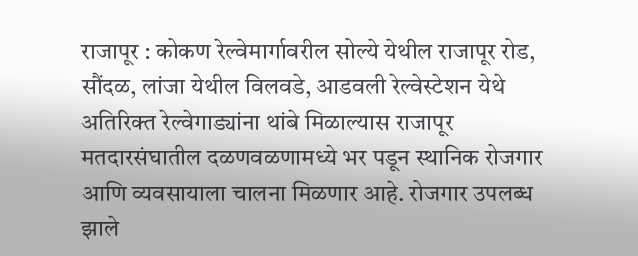राजापूर : कोकण रेल्वेमार्गावरील सोल्ये येथील राजापूर रोड, सौंदळ, लांजा येथील विलवडे, आडवली रेल्वेस्टेशन येथे अतिरिक्त रेल्वेगाड्यांना थांबे मिळाल्यास राजापूर मतदारसंघातील दळणवळणामध्ये भर पडून स्थानिक रोजगार आणि व्यवसायाला चालना मिळणार आहे. रोजगार उपलब्ध झाले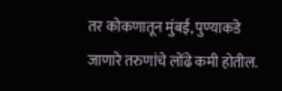तर कोकणातून मुंबई, पुण्याकडे जाणारे तरुणांचे लोंढे कमी होतील.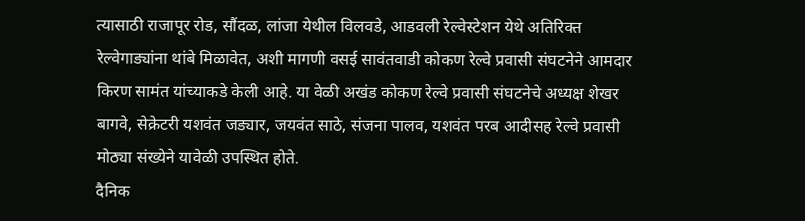त्यासाठी राजापूर रोड, सौंदळ, लांजा येथील विलवडे, आडवली रेल्वेस्टेशन येथे अतिरिक्त रेल्वेगाड्यांना थांबे मिळावेत, अशी मागणी वसई सावंतवाडी कोकण रेल्वे प्रवासी संघटनेने आमदार किरण सामंत यांच्याकडे केली आहे. या वेळी अखंड कोकण रेल्वे प्रवासी संघटनेचे अध्यक्ष शेखर बागवे, सेक्रेटरी यशवंत जड्यार, जयवंत साठे, संजना पालव, यशवंत परब आदीसह रेल्वे प्रवासी मोठ्या संख्येने यावेळी उपस्थित होते.
दैनिक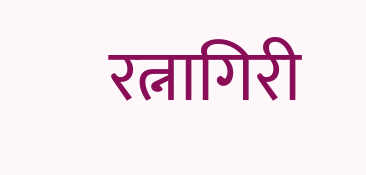रत्नागिरी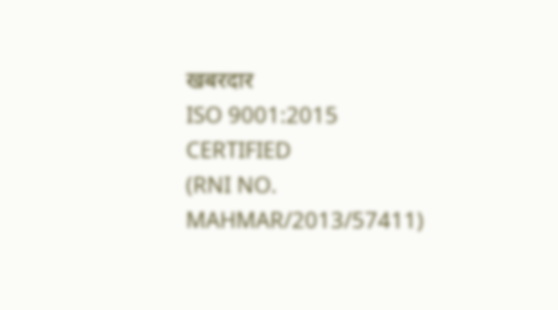खबरदार
ISO 9001:2015 CERTIFIED
(RNI NO. MAHMAR/2013/57411)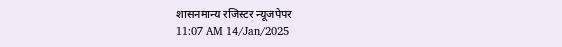शासनमान्य रजिस्टर न्यूजपेपर
11:07 AM 14/Jan/2025